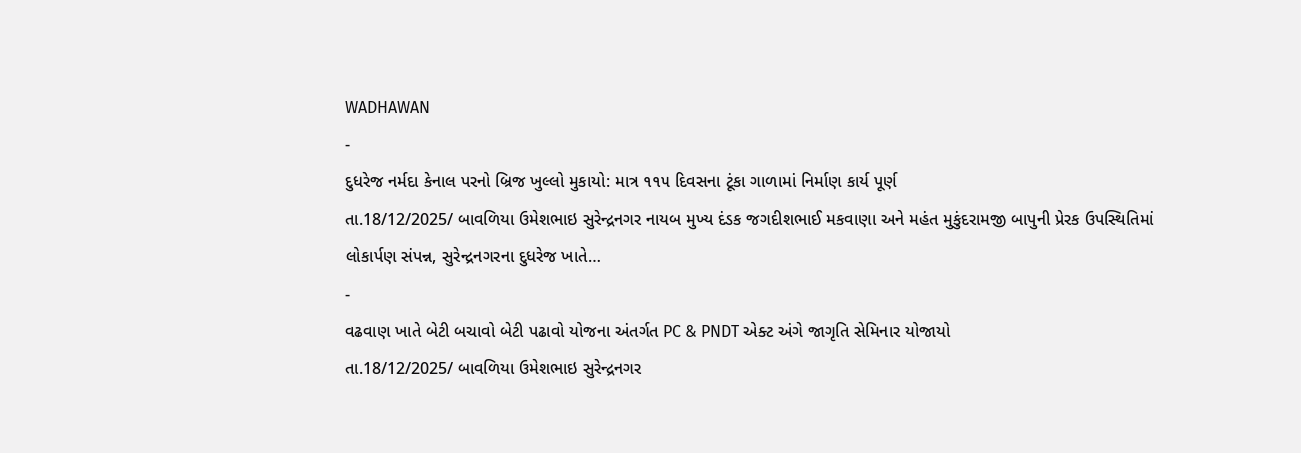WADHAWAN
-
દુધરેજ નર્મદા કેનાલ પરનો બ્રિજ ખુલ્લો મુકાયો: માત્ર ૧૧૫ દિવસના ટૂંકા ગાળામાં નિર્માણ કાર્ય પૂર્ણ
તા.18/12/2025/ બાવળિયા ઉમેશભાઇ સુરેન્દ્રનગર નાયબ મુખ્ય દંડક જગદીશભાઈ મકવાણા અને મહંત મુકુંદરામજી બાપુની પ્રેરક ઉપસ્થિતિમાં લોકાર્પણ સંપન્ન, સુરેન્દ્રનગરના દુધરેજ ખાતે…
-
વઢવાણ ખાતે બેટી બચાવો બેટી પઢાવો યોજના અંતર્ગત PC & PNDT એક્ટ અંગે જાગૃતિ સેમિનાર યોજાયો
તા.18/12/2025/ બાવળિયા ઉમેશભાઇ સુરેન્દ્રનગર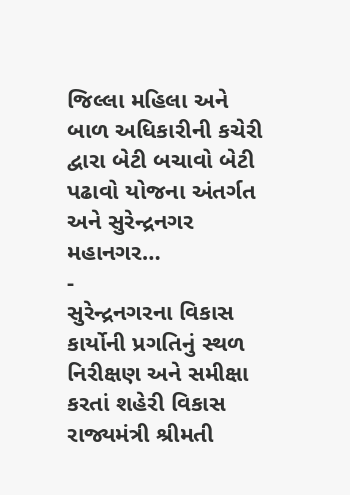જિલ્લા મહિલા અને બાળ અધિકારીની કચેરી દ્વારા બેટી બચાવો બેટી પઢાવો યોજના અંતર્ગત અને સુરેન્દ્રનગર મહાનગર…
-
સુરેન્દ્રનગરના વિકાસ કાર્યોની પ્રગતિનું સ્થળ નિરીક્ષણ અને સમીક્ષા કરતાં શહેરી વિકાસ રાજ્યમંત્રી શ્રીમતી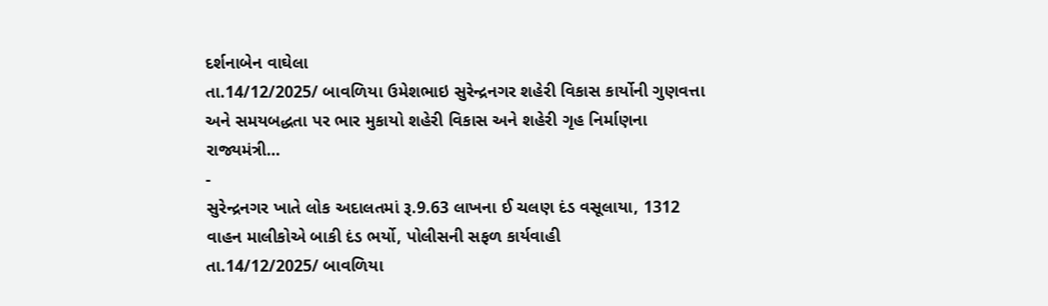દર્શનાબેન વાઘેલા
તા.14/12/2025/ બાવળિયા ઉમેશભાઇ સુરેન્દ્રનગર શહેરી વિકાસ કાર્યોની ગુણવત્તા અને સમયબદ્ધતા પર ભાર મુકાયો શહેરી વિકાસ અને શહેરી ગૃહ નિર્માણના રાજ્યમંત્રી…
-
સુરેન્દ્રનગર ખાતે લોક અદાલતમાં રૂ.9.63 લાખના ઈ ચલણ દંડ વસૂલાયા, 1312 વાહન માલીકોએ બાકી દંડ ભર્યો, પોલીસની સફળ કાર્યવાહી
તા.14/12/2025/ બાવળિયા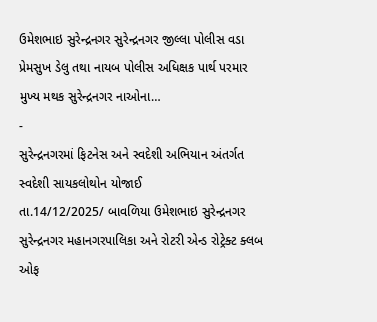ઉમેશભાઇ સુરેન્દ્રનગર સુરેન્દ્રનગર જીલ્લા પોલીસ વડા પ્રેમસુખ ડેલુ તથા નાયબ પોલીસ અધિક્ષક પાર્થ પરમાર મુખ્ય મથક સુરેન્દ્રનગર નાઓના…
-
સુરેન્દ્રનગરમાં ફિટનેસ અને સ્વદેશી અભિયાન અંતર્ગત સ્વદેશી સાયકલોથોન યોજાઈ
તા.14/12/2025/ બાવળિયા ઉમેશભાઇ સુરેન્દ્રનગર સુરેન્દ્રનગર મહાનગરપાલિકા અને રોટરી એન્ડ રોટ્રેક્ટ ક્લબ ઓફ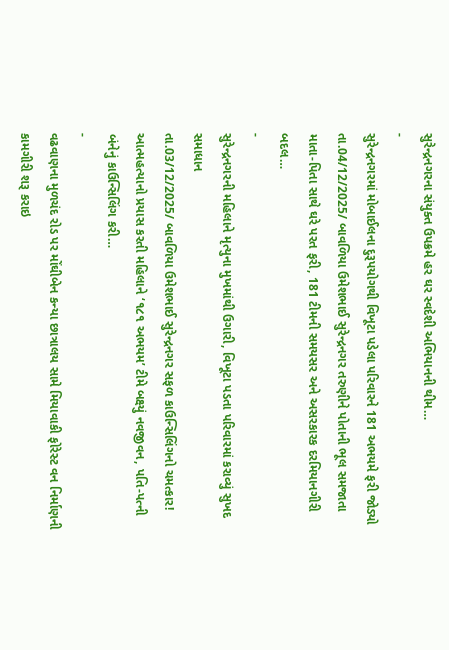સુરેન્દ્રનગરના સંયુક્ત ઉપક્રમે હર ઘર સ્વદેશી અભિયાનની થીમ…
-
સુરેન્દ્રનગરમાં મોબાઈલના દુરૂપયોગથી વિખૂટા પડેલા પરિવારને 181 અભયમે ફરી જોડ્યો
તા.04/12/2025/ બાવળિયા ઉમેશભાઈ સુરેન્દ્રનગર તરુણીને પોતાની ભૂલ સમજાતા માતા-પિતા સાથે ઘરે પરત ફરી, 181 ટીમની સમયસર અને અસરકારક દરમિયાનગીરી બદલ…
-
સુરેન્દ્રનગરની મહિલાને મૃત્યુના મુખમાંથી ઉગારી, વિખૂટા પડતા પરિવારમાં કરાવ્યું સુખદ સમાધાન
તા.03/12/2025/ બાવળિયા ઉમેશભાઈ સુરેન્દ્રનગર સફળ કાઉન્સિલિંગનો ચમત્કાર! આત્મહત્યાનો પ્રયાસ કરતી મહિલાને ‘૧૮૧ અભયમ’ ટીમે બક્ષ્યું નવજીવન, પતિ-પત્ની બંનેનું કાઉન્સિલિંગ કરી…
-
વઢવાણના મુળચંદ રોડ પર મોંઘીબેન કન્યા છાત્રાલય સામે મિયાવાકી ફોરેસ્ટ વન નિર્માણની કામગીરી શરૂ કરાઇ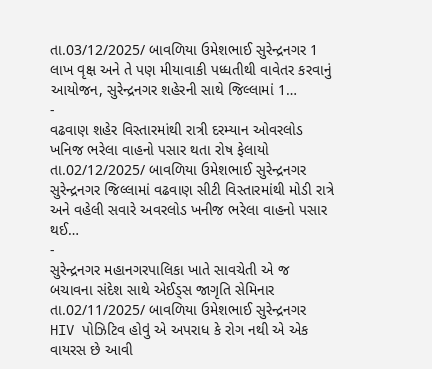તા.03/12/2025/ બાવળિયા ઉમેશભાઈ સુરેન્દ્રનગર 1 લાખ વૃક્ષ અને તે પણ મીયાવાકી પધ્ધતીથી વાવેતર કરવાનું આયોજન, સુરેન્દ્રનગર શહેરની સાથે જિલ્લામાં 1…
-
વઢવાણ શહેર વિસ્તારમાંથી રાત્રી દરમ્યાન ઓવરલોડ ખનિજ ભરેલા વાહનો પસાર થતા રોષ ફેલાયો
તા.02/12/2025/ બાવળિયા ઉમેશભાઈ સુરેન્દ્રનગર સુરેન્દ્રનગર જિલ્લામાં વઢવાણ સીટી વિસ્તારમાંથી મોડી રાત્રે અને વહેલી સવારે અવરલોડ ખનીજ ભરેલા વાહનો પસાર થઈ…
-
સુરેન્દ્રનગર મહાનગરપાલિકા ખાતે સાવચેતી એ જ બચાવના સંદેશ સાથે એઈડ્સ જાગૃતિ સેમિનાર
તા.02/11/2025/ બાવળિયા ઉમેશભાઈ સુરેન્દ્રનગર HIV પોઝિટિવ હોવું એ અપરાધ કે રોગ નથી એ એક વાયરસ છે આવી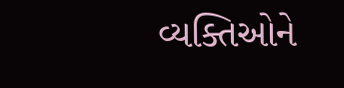વ્યક્તિઓને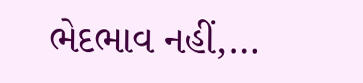ભેદભાવ નહીં,…